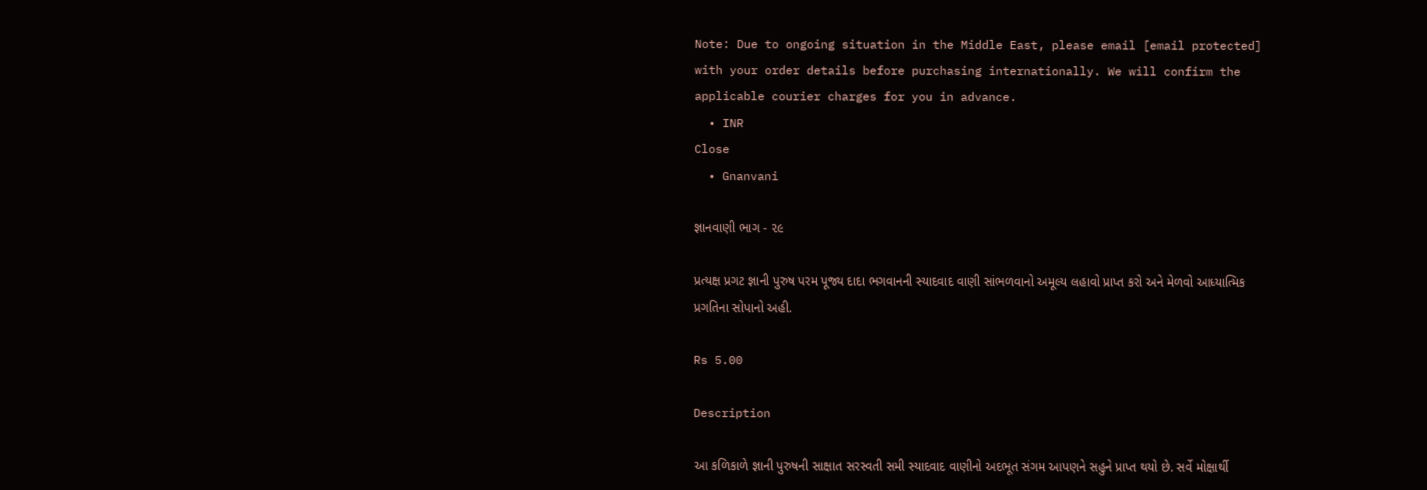Note: Due to ongoing situation in the Middle East, please email [email protected] with your order details before purchasing internationally. We will confirm the applicable courier charges for you in advance.
  • INR
Close
  • Gnanvani

જ્ઞાનવાણી ભાગ - ૨૯

પ્રત્યક્ષ પ્રગટ જ્ઞાની પુરુષ પરમ પૂજ્ય દાદા ભગવાનની સ્યાદવાદ વાણી સાંભળવાનો અમૂલ્ય લહાવો પ્રાપ્ત કરો અને મેળવો આધ્યાત્મિક પ્રગતિના સોપાનો અહી.

Rs 5.00

Description

આ કળિકાળે જ્ઞાની પુરુષની સાક્ષાત સરસ્વતી સમી સ્યાદવાદ વાણીનો અદભૂત સંગમ આપણને સહુને પ્રાપ્ત થયો છે. સર્વે મોક્ષાર્થી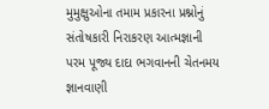મુમુક્ષુઓના તમામ પ્રકારના પ્રશ્નોનું સંતોષકારી નિરાકરણ આત્મજ્ઞાની પરમ પૂજ્ય દાદા ભગવાનની ચેતનમય જ્ઞાનવાણી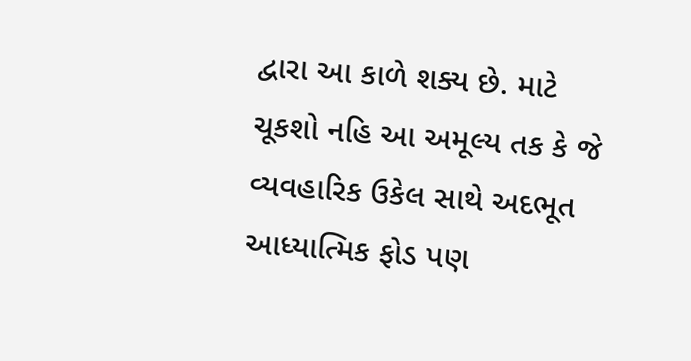દ્વારા આ કાળે શક્ય છે. માટે ચૂકશો નહિ આ અમૂલ્ય તક કે જે વ્યવહારિક ઉકેલ સાથે અદભૂત આધ્યાત્મિક ફોડ પણ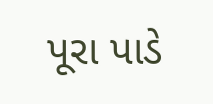પૂરા પાડે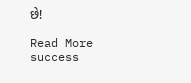છે!

Read More
success